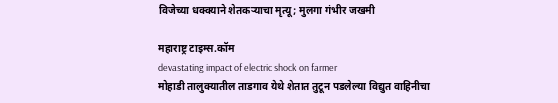विजेच्या धक्क्याने शेतकऱ्याचा मृत्यू; मुलगा गंभीर जखमी

महाराष्ट्र टाइम्स.कॉम
devastating impact of electric shock on farmer
मोहाडी तालुक्यातील ताडगाव येथे शेतात तुटून पडलेल्या विद्युत वाहिनीचा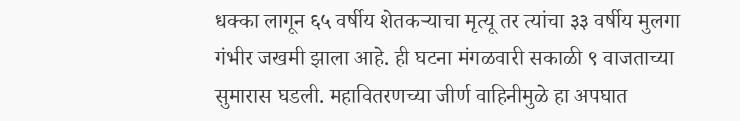धक्का लागून ६५ वर्षीय शेतकऱ्याचा मृत्यू तर त्यांचा ३३ वर्षीय मुलगा गंभीर जखमी झाला आहे. ही घटना मंगळवारी सकाळी ९ वाजताच्या सुमारास घडली. महावितरणच्या जीर्ण वाहिनीमुळे हा अपघात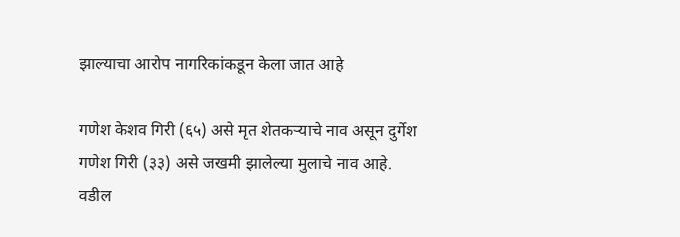झाल्याचा आरोप नागरिकांकडून केला जात आहे

गणेश केशव गिरी (६५) असे मृत शेतकऱ्याचे नाव असून दुर्गेश गणेश गिरी (३३) असे जखमी झालेल्या मुलाचे नाव आहे. वडील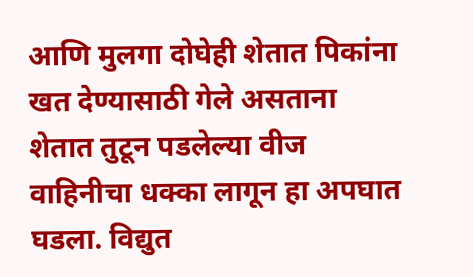आणि मुलगा दोघेही शेतात पिकांना खत देण्यासाठी गेले असताना शेतात तुटून पडलेल्या वीज वाहिनीचा धक्का लागून हा अपघात घडला. विद्युत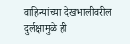वाहिन्यांच्या देखभालीवरील दुर्लक्षामुळे ही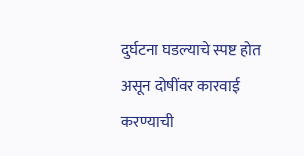दुर्घटना घडल्याचे स्पष्ट होत असून दोषींवर कारवाई करण्याची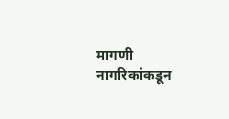मागणी नागरिकांकडून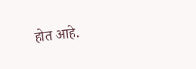होत आहे.